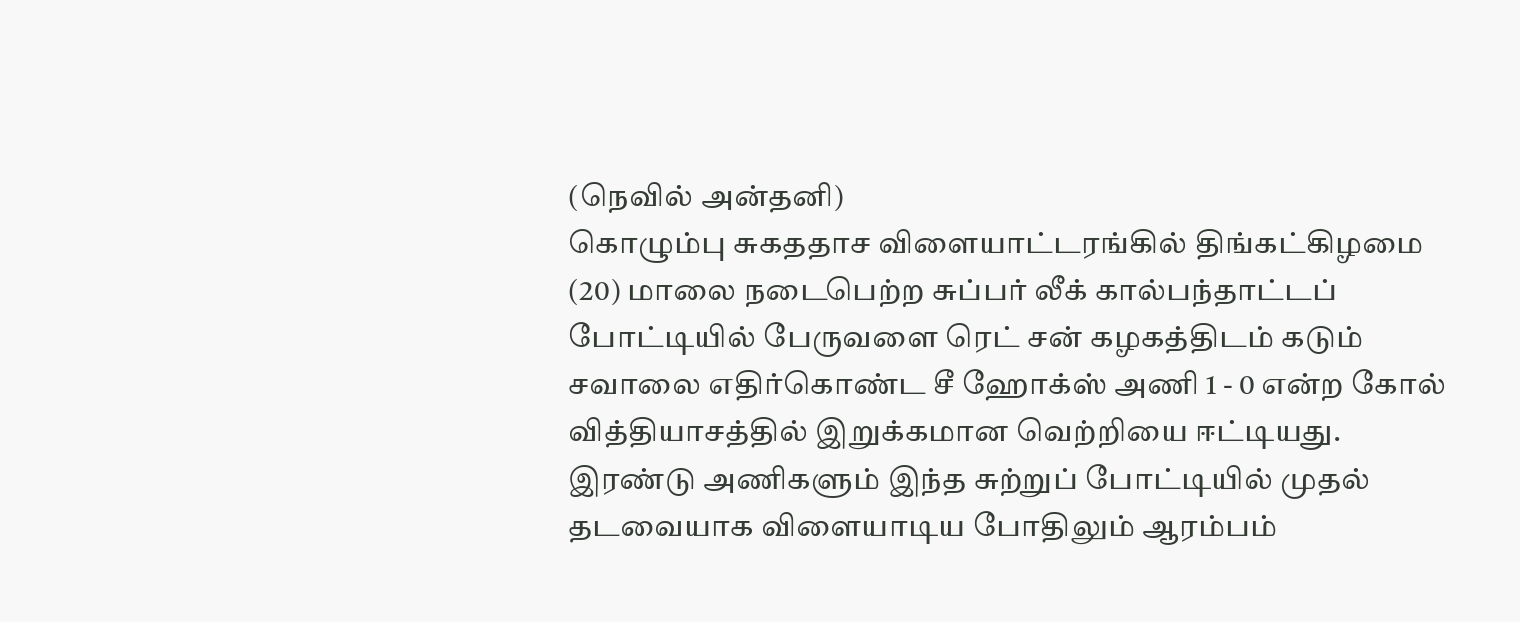(நெவில் அன்தனி)
கொழும்பு சுகததாச விளையாட்டரங்கில் திங்கட்கிழமை (20) மாலை நடைபெற்ற சுப்பர் லீக் கால்பந்தாட்டப் போட்டியில் பேருவளை ரெட் சன் கழகத்திடம் கடும் சவாலை எதிர்கொண்ட சீ ஹோக்ஸ் அணி 1 - 0 என்ற கோல் வித்தியாசத்தில் இறுக்கமான வெற்றியை ஈட்டியது.
இரண்டு அணிகளும் இந்த சுற்றுப் போட்டியில் முதல் தடவையாக விளையாடிய போதிலும் ஆரம்பம்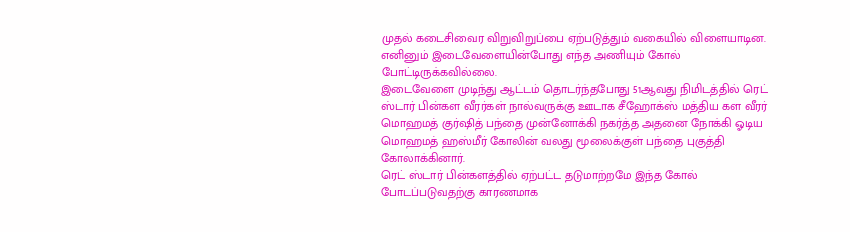முதல் கடைசிவைர விறுவிறுப்பை ஏற்படுத்தும் வகையில் விளையாடின.
எனினும் இடைவேளையின்போது எந்த அணியும் கோல் போட்டிருக்கவில்லை.
இடைவேளை முடிந்து ஆட்டம் தொடர்ந்தபோது 51ஆவது நிமிடத்தில் ரெட் ஸ்டார் பின்கள வீரர்கள் நால்வருக்கு ஊடாக சீஹோக்ஸ் மத்திய கள வீரர் மொஹமத் குர்ஷித் பந்தை முன்னோக்கி நகர்த்த அதனை நோக்கி ஓடிய மொஹமத் ஹஸ்மீர் கோலின் வலது மூலைக்குள் பந்தை புகுத்தி கோலாக்கினார்.
ரெட் ஸ்டார் பின்களத்தில் ஏற்பட்ட தடுமாற்றமே இந்த கோல் போடப்படுவதற்கு காரணமாக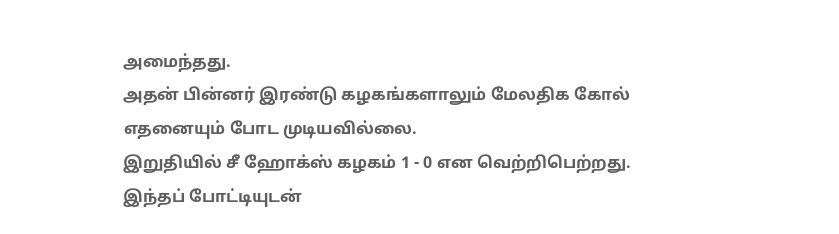அமைந்தது.
அதன் பின்னர் இரண்டு கழகங்களாலும் மேலதிக கோல் எதனையும் போட முடியவில்லை.
இறுதியில் சீ ஹோக்ஸ் கழகம் 1 - 0 என வெற்றிபெற்றது.
இந்தப் போட்டியுடன்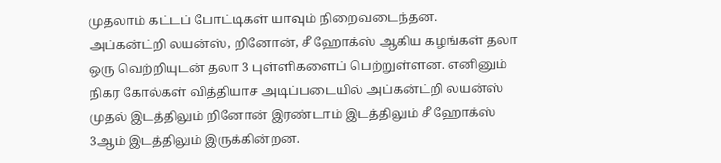முதலாம் கட்டப் போட்டிகள் யாவும் நிறைவடைந்தன.
அப்கன்ட்றி லயன்ஸ், றினோன், சீ ஹோக்ஸ் ஆகிய கழங்கள் தலா ஒரு வெற்றியுடன் தலா 3 புள்ளிகளைப் பெற்றுள்ளன. எனினும் நிகர கோல்கள் வித்தியாச அடிப்படையில் அப்கன்ட்றி லயன்ஸ் முதல் இடத்திலும் றினோன் இரண்டாம் இடத்திலும் சீ ஹோக்ஸ் 3ஆம் இடத்திலும் இருக்கின்றன.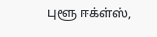புளூ ஈக்ள்ஸ்,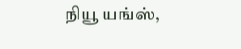நியூ யங்ஸ்,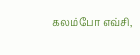கலம்போ எவ்சி,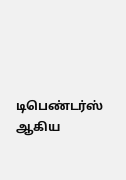டிபெண்டர்ஸ் ஆகிய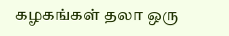கழகங்கள் தலா ஒரு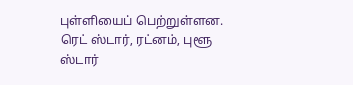புள்ளியைப் பெற்றுள்ளன.
ரெட் ஸ்டார், ரட்னம், புளூ ஸ்டார்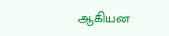ஆகியன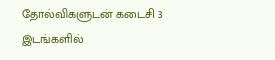தோல்விகளுடன் கடைசி 3 இடங்களில்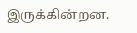இருக்கின்றன.